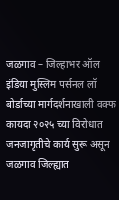जळगाव – जिल्हाभर ऑल इंडिया मुस्लिम पर्सनल लॉ बोर्डाच्या मार्गदर्शनाखाली वक्फ कायदा २०२५ च्या विरोधात जनजागृतीचे कार्य सुरू असून जळगाव जिल्ह्यात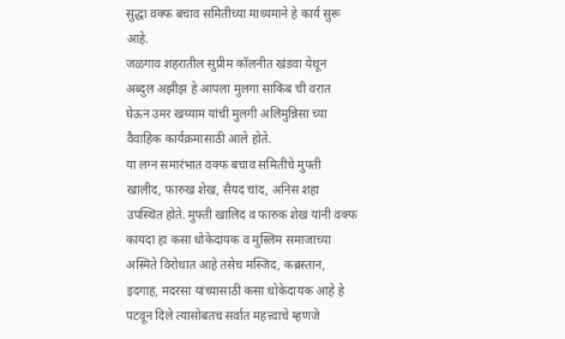सुद्धा वक्फ बचाव समितीच्या माध्यमाने हे कार्य सुरू आहे.
जळगाव शहरातील सुप्रीम कॉलनीत खंडवा येथून अब्दुल अझीझ हे आपला मुलगा साकिब ची वरात घेऊन उमर खय्याम यांची मुलगी अलिमुन्निसा च्या वैवाहिक कार्यक्रमासाठी आले होते.
या लग्न समारंभात वक्फ बचाव समितीचे मुफ्ती खालीद, फारुख शेख, सैयद चांद, अनिस शहा उपस्थित होते. मुफ्ती खालिद व फारुक शेख यांनी वक्फ कायदा हा कसा धोकेदायक व मुस्लिम समाजाच्या अस्मिते विरोधात आहे तसेच मस्जिद, कब्रस्तान, इदगाह, मदरसा यांच्यासाठी कसा धोकेदायक आहे हे पटवून दिले त्यासोबतच सर्वात महत्त्वाचे म्हणजे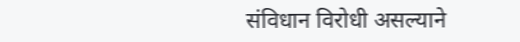संविधान विरोधी असल्याने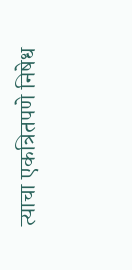त्याचा एकत्रितपणे निषेध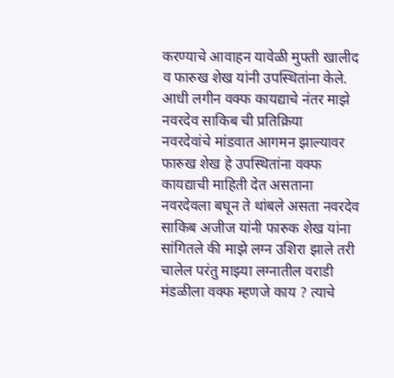करण्याचे आवाहन यावेळी मुफ्ती खालीद व फारुख शेख यांनी उपस्थितांना केले.
आधी लगीन वक्फ कायद्याचे नंतर माझे नवरदेव साकिब ची प्रतिक्रिया
नवरदेवांचे मांडवात आगमन झाल्यावर फारुख शेख हे उपस्थितांना वक्फ कायद्याची माहिती देत असताना नवरदेवला बघून ते थांबले असता नवरदेव साकिब अजीज यांनी फारुक शेख यांना सांगितले की माझे लग्न उशिरा झाले तरी चालेल परंतु माझ्या लग्नातील वराडी मंडळीला वक्फ म्हणजे काय ? त्याचे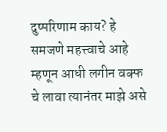दुष्परिणाम काय? हे समजणे महत्त्वाचे आहे म्हणून आधी लगीन वक्फ चे लावा त्यानंतर माझे असे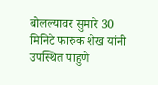बोलल्यावर सुमारे 30 मिनिटे फारुक शेख यांनी उपस्थित पाहुणे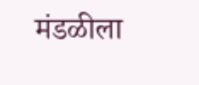मंडळीला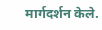मार्गदर्शन केले.